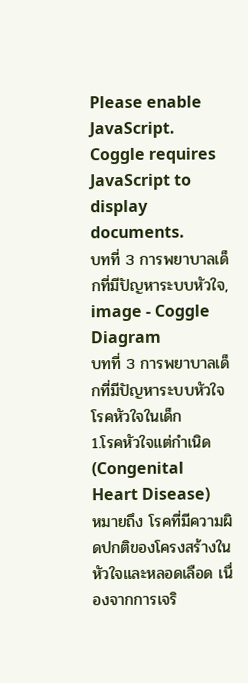Please enable JavaScript.
Coggle requires JavaScript to display documents.
บทที่ 3 การพยาบาลเด็กที่มีปัญหาระบบหัวใจ, image - Coggle Diagram
บทที่ 3 การพยาบาลเด็กที่มีปัญหาระบบหัวใจ
โรคหัวใจในเด็ก
1.โรคหัวใจแต่กำเนิด (Congenital Heart Disease)
หมายถึง โรคที่มีความผิดปกติของโครงสร้างในหัวใจและหลอดเลือด เนื่องจากการเจริ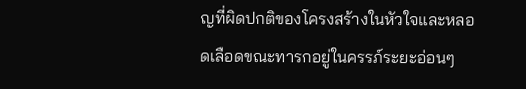ญที่ผิดปกติของโครงสร้างในหัวใจและหลอดเลือดขณะทารกอยู่ในครรภ์ระยะอ่อนๆ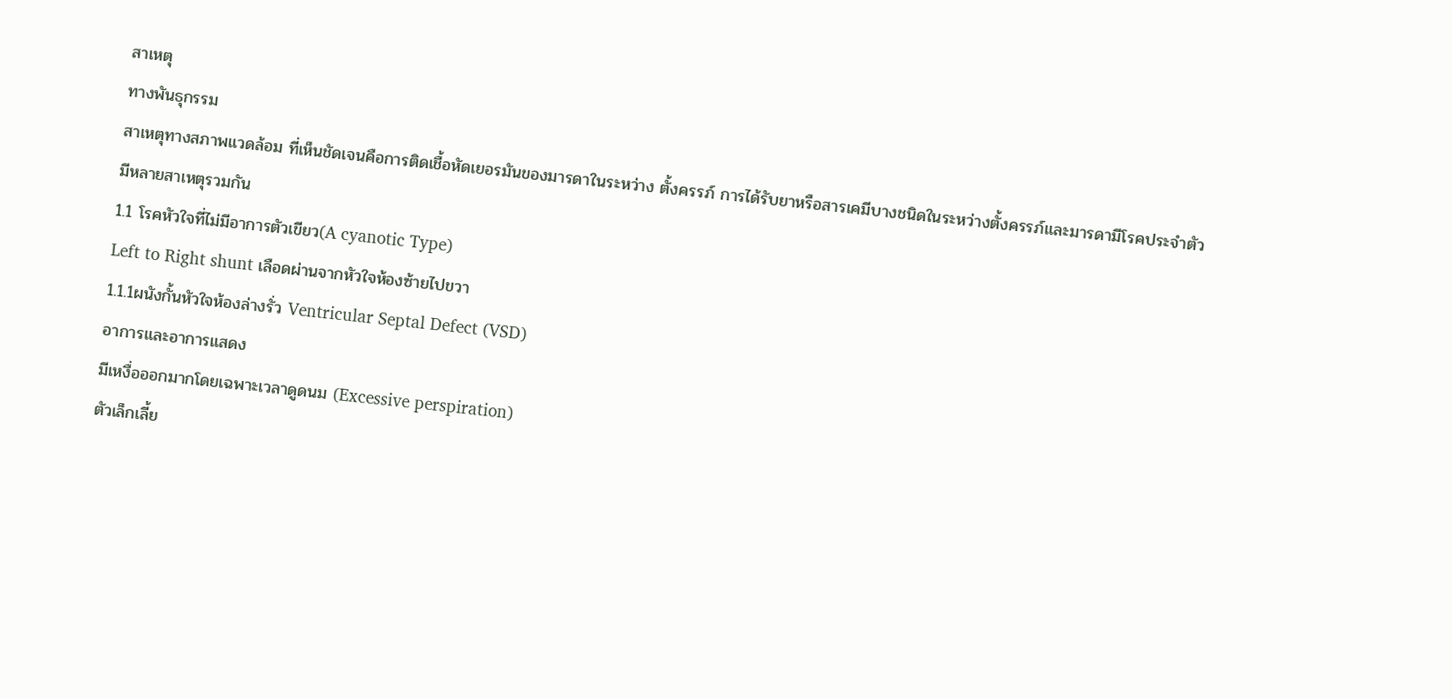สาเหตุ
ทางพันธุกรรม
สาเหตุทางสภาพแวดล้อม ที่เห็นชัดเจนคือการติดเชื้อหัดเยอรมันของมารดาในระหว่าง ตั้งครรภ์ การได้รับยาหรือสารเคมีบางชนิดในระหว่างตั้งครรภ์และมารดามีโรคประจําตัว
มีหลายสาเหตุรวมกัน
1.1 โรคหัวใจที่ไม่มีอาการตัวเขียว(A cyanotic Type)
Left to Right shunt เลือดผ่านจากหัวใจห้องซ้ายไปขวา
1.1.1ผนังกั้นหัวใจห้องล่างรั่ว Ventricular Septal Defect (VSD)
อาการและอาการแสดง
มีเหงื่อออกมากโดยเฉพาะเวลาดูดนม (Excessive perspiration)
ตัวเล็กเลี้ย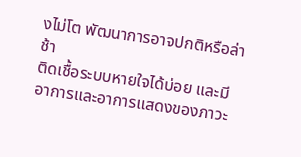งไม่โต พัฒนาการอาจปกติหรือล่าช้า
ติดเชื้อระบบหายใจได้บ่อย และมีอาการและอาการแสดงของภาวะ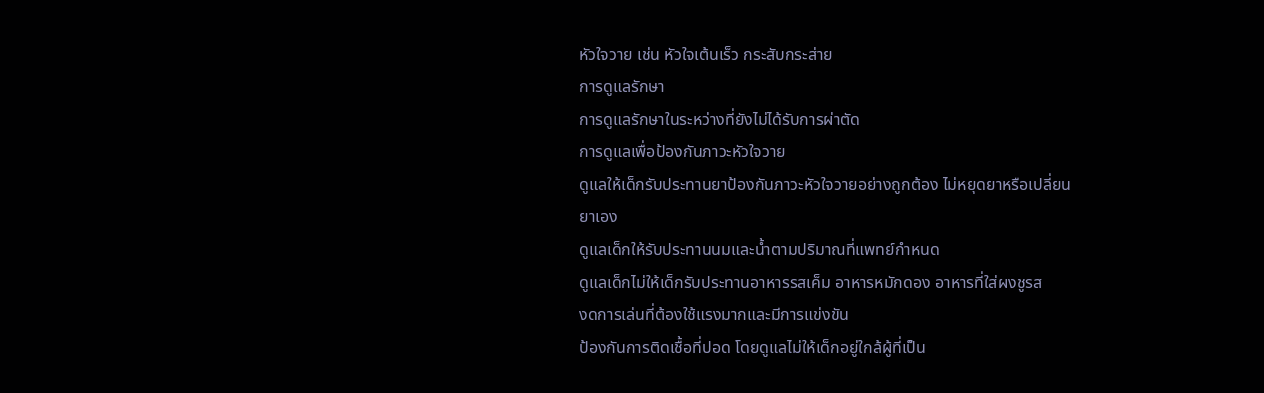หัวใจวาย เช่น หัวใจเต้นเร็ว กระสับกระส่าย
การดูแลรักษา
การดูแลรักษาในระหว่างที่ยังไม่ได้รับการผ่าตัด
การดูแลเพื่อป้องกันภาวะหัวใจวาย
ดูแลให้เด็กรับประทานยาป้องกันภาวะหัวใจวายอย่างถูกต้อง ไม่หยุดยาหรือเปลี่ยน
ยาเอง
ดูแลเด็กให้รับประทานนมและน้ำตามปริมาณที่แพทย์กำหนด
ดูแลเด็กไม่ให้เด็กรับประทานอาหารรสเค็ม อาหารหมักดอง อาหารที่ใส่ผงชูรส
งดการเล่นที่ต้องใช้แรงมากและมีการแข่งขัน
ป้องกันการติดเชื้อที่ปอด โดยดูแลไม่ให้เด็กอยู่ใกล้ผู้ที่เป็น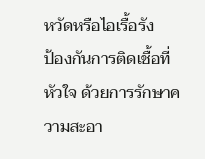หวัดหรือไอเรื้อรัง
ป้องกันการติดเชื้อที่หัวใจ ด้วยการรักษาความสะอา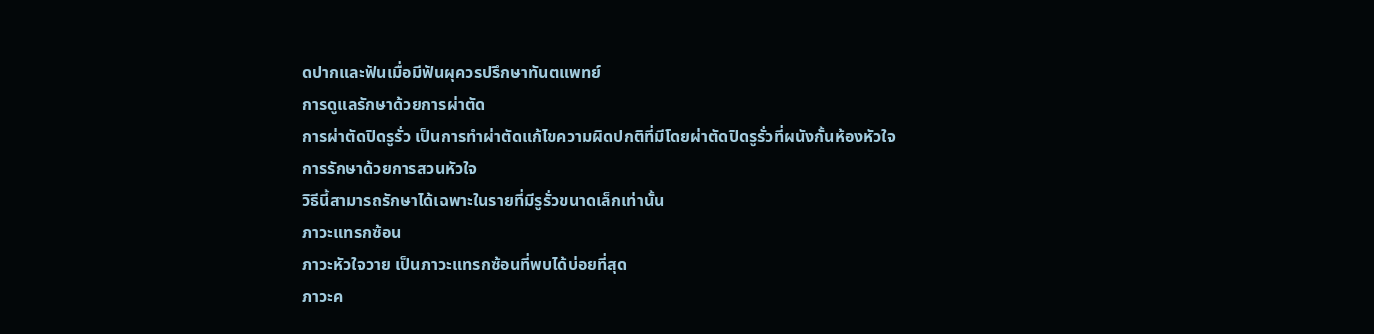ดปากและฟันเมื่อมีฟันผุควรปรึกษาทันตแพทย์
การดูแลรักษาด้วยการผ่าตัด
การผ่าตัดปิดรูรั่ว เป็นการทำผ่าตัดแก้ไขความผิดปกติที่มีโดยผ่าตัดปิดรูรั่วที่ผนังกั้นห้องหัวใจ
การรักษาด้วยการสวนหัวใจ
วิธีนี้สามารถรักษาได้เฉพาะในรายที่มีรูรั่วขนาดเล็กเท่านั้น
ภาวะแทรกซ้อน
ภาวะหัวใจวาย เป็นภาวะแทรกซ้อนที่พบได้บ่อยที่สุด
ภาวะค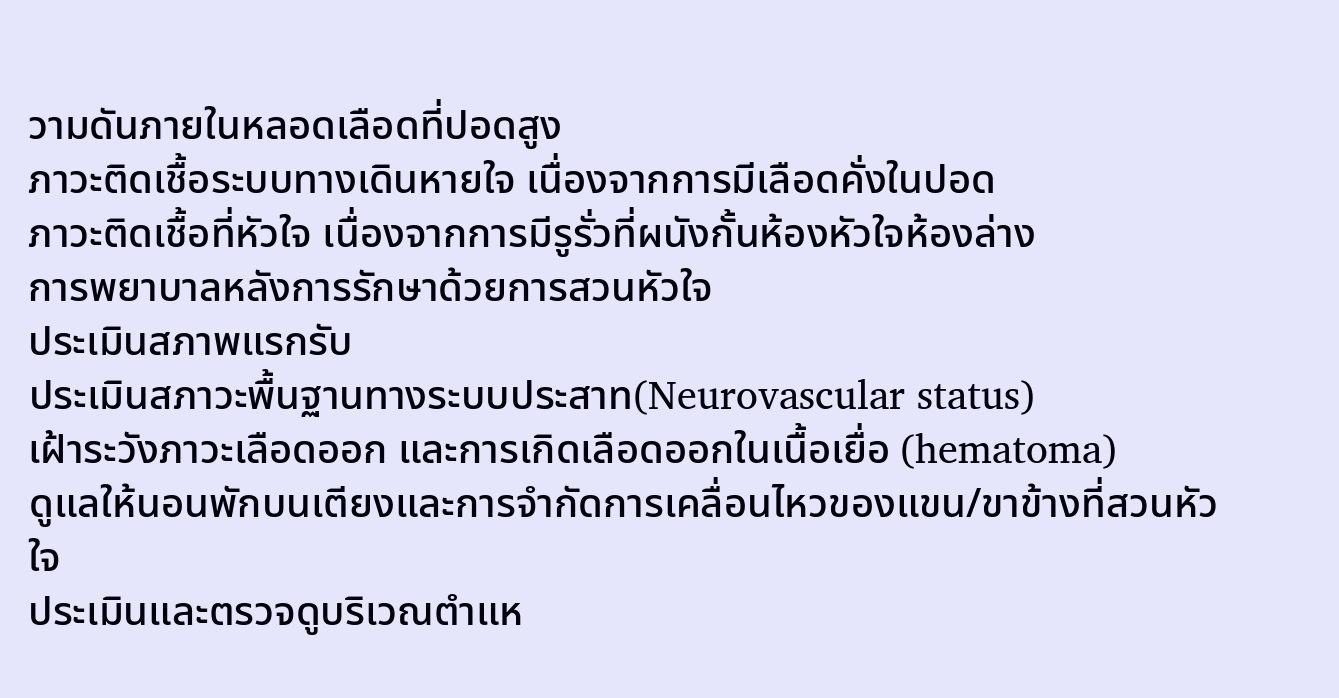วามดันภายในหลอดเลือดที่ปอดสูง
ภาวะติดเชื้อระบบทางเดินหายใจ เนื่องจากการมีเลือดคั่งในปอด
ภาวะติดเชื้อที่หัวใจ เนื่องจากการมีรูรั่วที่ผนังกั้นห้องหัวใจห้องล่าง
การพยาบาลหลังการรักษาด้วยการสวนหัวใจ
ประเมินสภาพแรกรับ
ประเมินสภาวะพื้นฐานทางระบบประสาท(Neurovascular status)
เฝ้าระวังภาวะเลือดออก และการเกิดเลือดออกในเนื้อเยื่อ (hematoma)
ดูแลให้นอนพักบนเตียงและการจำกัดการเคลื่อนไหวของแขน/ขาข้างที่สวนหัวใจ
ประเมินและตรวจดูบริเวณตำแห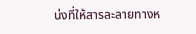น่งที่ให้สารละลายทางห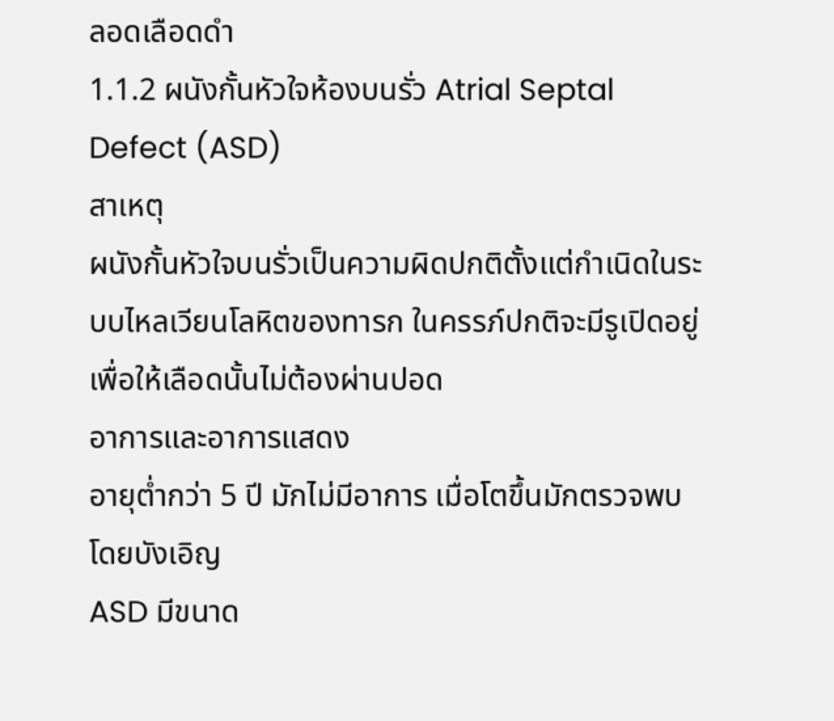ลอดเลือดดำ
1.1.2 ผนังกั้นหัวใจห้องบนรั่ว Atrial Septal Defect (ASD)
สาเหตุ
ผนังกั้นหัวใจบนรั่วเป็นความผิดปกติตั้งแต่กำเนิดในระบบไหลเวียนโลหิตของทารก ในครรภ์ปกติจะมีรูเปิดอยู่ เพื่อให้เลือดนั้นไม่ต้องผ่านปอด
อาการและอาการแสดง
อายุต่ำกว่า 5 ปี มักไม่มีอาการ เมื่อโตขึ้นมักตรวจพบโดยบังเอิญ
ASD มีขนาด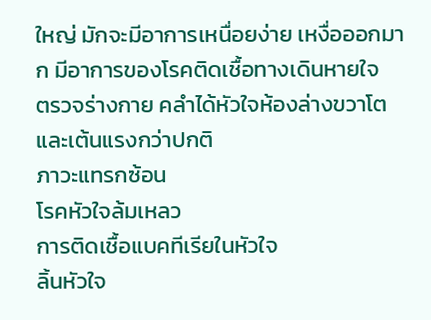ใหญ่ มักจะมีอาการเหนื่อยง่าย เหงื่อออกมาก มีอาการของโรคติดเชื้อทางเดินหายใจ
ตรวจร่างกาย คลำได้หัวใจห้องล่างขวาโตและเต้นแรงกว่าปกติ
ภาวะแทรกซ้อน
โรคหัวใจล้มเหลว
การติดเชื้อแบคทีเรียในหัวใจ
ลิ้นหัวใจ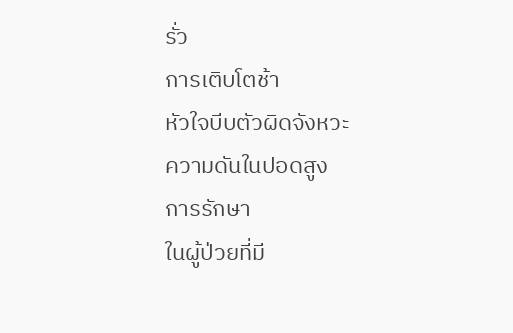รั่ว
การเติบโตช้า
หัวใจบีบตัวผิดจังหวะ
ความดันในปอดสูง
การรักษา
ในผู้ป่วยที่มี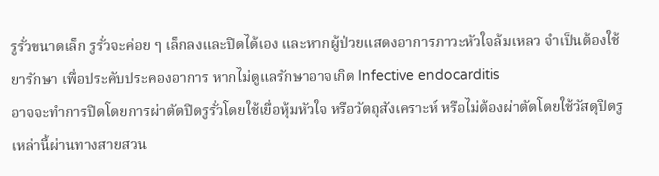รูรั่วขนาดเล็ก รูรั่วจะค่อย ๆ เล็กลงและปิดได้เอง และหากผู้ป่วยแสดงอาการภาวะหัวใจล้มเหลว จำเป็นต้องใช้ยารักษา เพื่อประคับประคองอาการ หากไม่ดูแลรักษาอาจเกิด Infective endocarditis
อาจจะทำการปิดโดยการผ่าตัดปิดรูรั่วโดยใช้เยื่อหุ้มหัวใจ หรือวัตถุสังเคราะห์ หรือไม่ต้องผ่าตัดโดยใช้วัสดุปิดรูเหล่านี้ผ่านทางสายสวน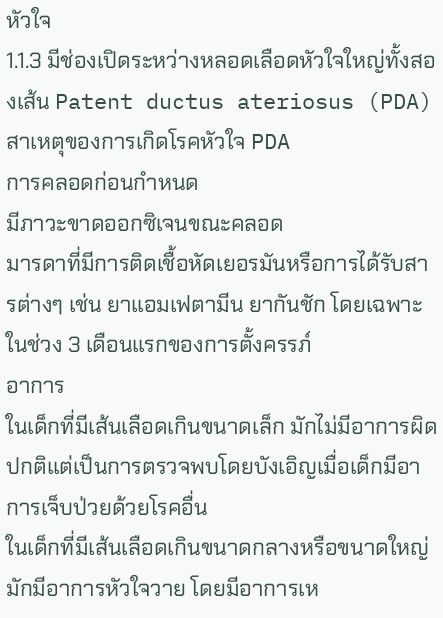หัวใจ
1.1.3 มีช่องเปิดระหว่างหลอดเลือดหัวใจใหญ่ทั้งสองเส้น Patent ductus ateriosus (PDA)
สาเหตุของการเกิดโรคหัวใจ PDA
การคลอดก่อนกำหนด
มีภาวะขาดออกซิเจนขณะคลอด
มารดาที่มีการติดเชื้อหัดเยอรมันหรือการได้รับสารต่างๆ เช่น ยาแอมเฟตามีน ยากันชัก โดยเฉพาะในช่วง 3 เดือนแรกของการตั้งครรภ์
อาการ
ในเด็กที่มีเส้นเลือดเกินขนาดเล็ก มักไม่มีอาการผิดปกติแต่เป็นการตรวจพบโดยบังเอิญเมื่อเด็กมีอาการเจ็บป่วยด้วยโรคอื่น
ในเด็กที่มีเส้นเลือดเกินขนาดกลางหรือขนาดใหญ่ มักมีอาการหัวใจวาย โดยมีอาการเห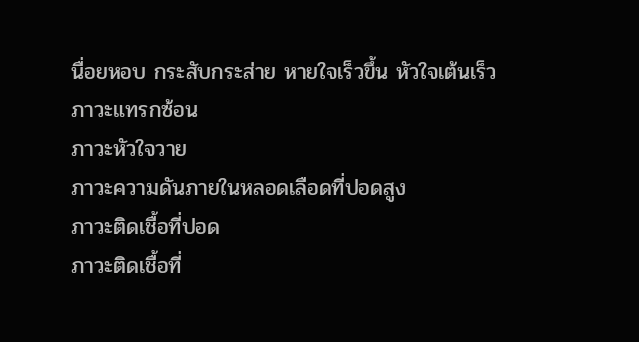นื่อยหอบ กระสับกระส่าย หายใจเร็วขึ้น หัวใจเต้นเร็ว
ภาวะแทรกซ้อน
ภาวะหัวใจวาย
ภาวะความดันภายในหลอดเลือดที่ปอดสูง
ภาวะติดเชื้อที่ปอด
ภาวะติดเชื้อที่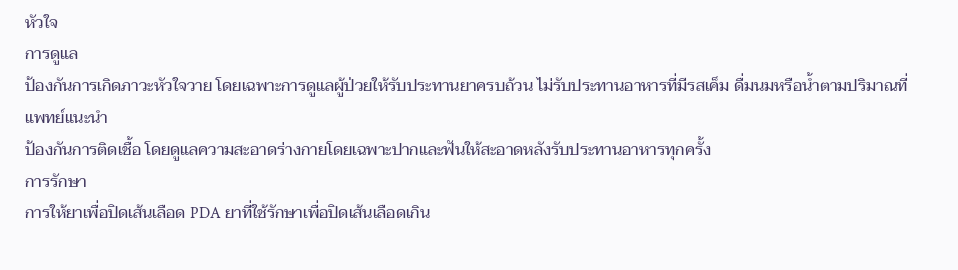หัวใจ
การดูแล
ป้องกันการเกิดภาวะหัวใจวาย โดยเฉพาะการดูแลผู้ป่วยให้รับประทานยาครบถ้วน ไม่รับประทานอาหารที่มีรสเค็ม ดื่มนมหรือน้ำตามปริมาณที่แพทย์แนะนำ
ป้องกันการติดเชื้อ โดยดูแลความสะอาดร่างกายโดยเฉพาะปากและฟันให้สะอาดหลังรับประทานอาหารทุกครั้ง
การรักษา
การให้ยาเพื่อปิดเส้นเลือด PDA ยาที่ใช้รักษาเพื่อปิดเส้นเลือดเกิน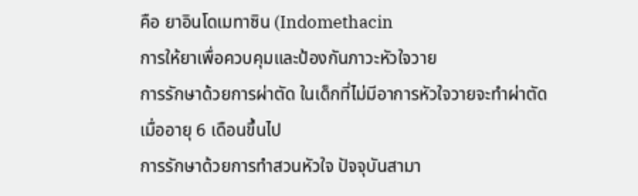คือ ยาอินโดเมทาซิน (Indomethacin
การให้ยาเพื่อควบคุมและป้องกันภาวะหัวใจวาย
การรักษาด้วยการผ่าตัด ในเด็กที่ไม่มีอาการหัวใจวายจะทำผ่าตัด
เมื่ออายุ 6 เดือนขึ้นไป
การรักษาด้วยการทำสวนหัวใจ ปัจจุบันสามา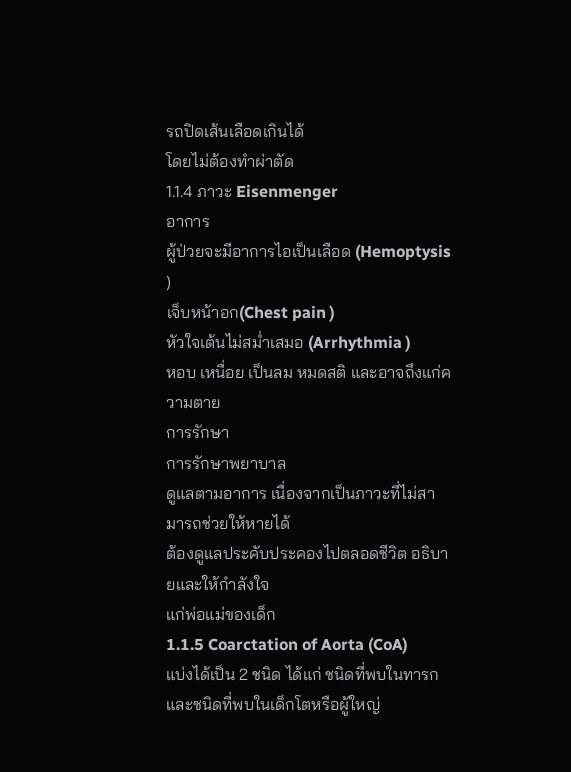รถปิดเส้นเลือดเกินได้
โดยไม่ต้องทำผ่าตัด
1.1.4 ภาวะ Eisenmenger
อาการ
ผู้ป่วยจะมีอาการไอเป็นเลือด (Hemoptysis )
เจ็บหน้าอก(Chest pain )
หัวใจเต้นไม่สม่ำเสมอ (Arrhythmia )
หอบ เหนื่อย เป็นลม หมดสติ และอาจถึงแก่ความตาย
การรักษา
การรักษาพยาบาล
ดูแลตามอาการ เนื่องจากเป็นภาวะที่ไม่สามารถช่วยให้หายได้
ต้องดูแลประคับประคองไปตลอดชีวิต อธิบายและให้กำลังใจ
แก่พ่อแม่ของเด็ก
1.1.5 Coarctation of Aorta (CoA)
แบ่งได้เป็น 2 ชนิด ได้แก่ ชนิดที่พบในทารกและชนิดที่พบในเด็กโตหรือผู้ใหญ่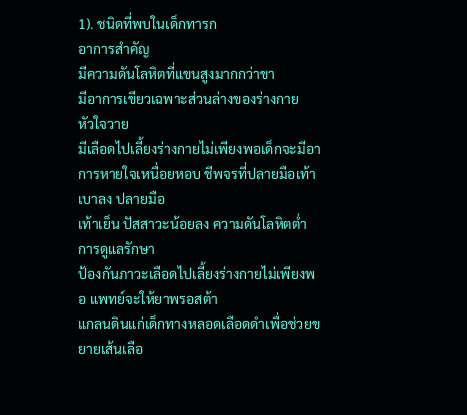1). ชนิดที่พบในเด็กทารก
อาการสำคัญ
มีความดันโลหิตที่แขนสูงมากกว่าขา
มีอาการเขียวเฉพาะส่วนล่างของร่างกาย
หัวใจวาย
มีเลือดไปเลี้ยงร่างกายไม่เพียงพอเด็กจะมีอาการหายใจเหนื่อยหอบ ชีพจรที่ปลายมือเท้าเบาลง ปลายมือ
เท้าเย็น ปัสสาวะน้อยลง ความดันโลหิตต่ำ
การดูแลรักษา
ป้องกันภาวะเลือดไปเลี้ยงร่างกายไม่เพียงพอ แพทย์จะให้ยาพรอสต้า
แกลนดินแก่เด็กทางหลอดเลือดดำเพื่อช่วยขยายเส้นเลือ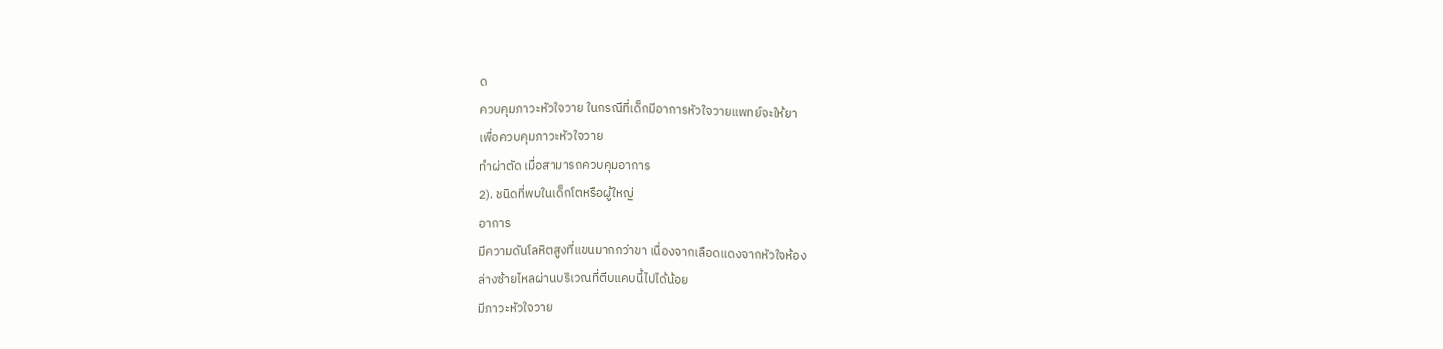ด
ควบคุมภาวะหัวใจวาย ในกรณีที่เด็กมีอาการหัวใจวายแพทย์จะให้ยา
เพื่อควบคุมภาวะหัวใจวาย
ทำผ่าตัด เมื่อสามารถควบคุมอาการ
2). ชนิดที่พบในเด็กโตหรือผู้ใหญ่
อาการ
มีความดันโลหิตสูงที่แขนมากกว่าขา เนื่องจากเลือดแดงจากหัวใจห้อง
ล่างซ้ายไหลผ่านบริเวณที่ตีบแคบนี้ไปได้น้อย
มีภาวะหัวใจวาย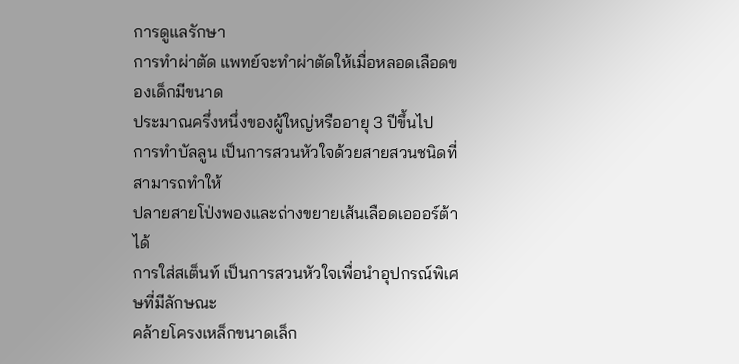การดูแลรักษา
การทำผ่าตัด แพทย์จะทำผ่าตัดให้เมื่อหลอดเลือดของเด็กมีขนาด
ประมาณครึ่งหนึ่งของผู้ใหญ่หรืออายุ 3 ปีขึ้นไป
การทำบัลลูน เป็นการสวนหัวใจด้วยสายสวนชนิดที่สามารถทำให้
ปลายสายโป่งพองและถ่างขยายเส้นเลือดเอออร์ต้าได้
การใส่สเต็นท์ เป็นการสวนหัวใจเพื่อนำอุปกรณ์พิเศษที่มีลักษณะ
คล้ายโครงเหล็กขนาดเล็ก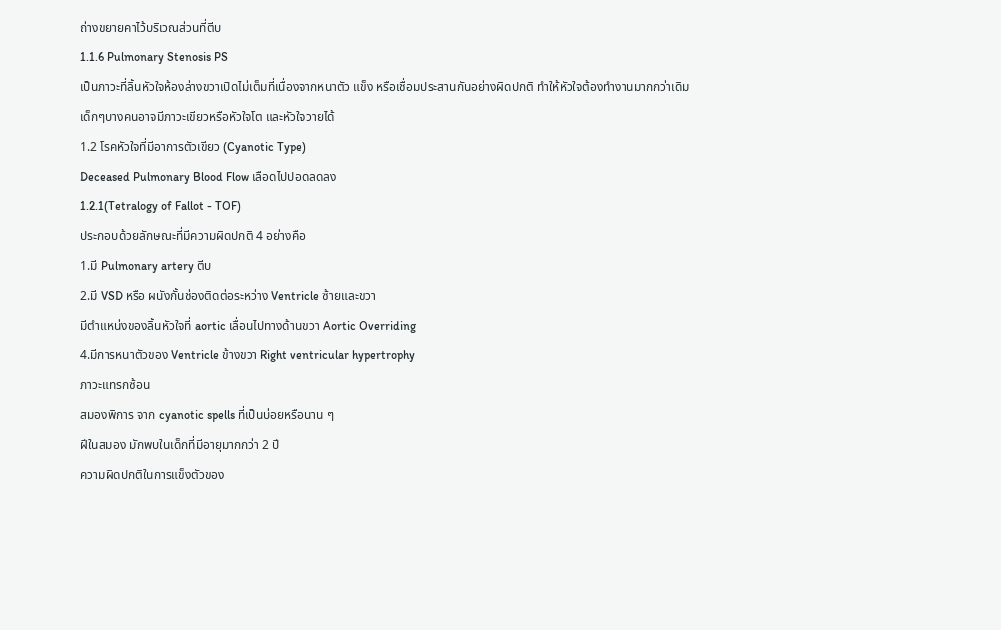ถ่างขยายคาไว้บริเวณส่วนที่ตีบ
1.1.6 Pulmonary Stenosis PS
เป็นภาวะที่ลิ้นหัวใจห้องล่างขวาเปิดไม่เต็มที่เนื่องจากหนาตัว แข็ง หรือเชื่อมประสานกันอย่างผิดปกติ ทำให้หัวใจต้องทำงานมากกว่าเดิม
เด็กๆบางคนอาจมีภาวะเขียวหรือหัวใจโต และหัวใจวายได้
1.2 โรคหัวใจที่มีอาการตัวเขียว (Cyanotic Type)
Deceased Pulmonary Blood Flow เลือดไปปอดลดลง
1.2.1(Tetralogy of Fallot - TOF)
ประกอบด้วยลักษณะที่มีความผิดปกติ 4 อย่างคือ
1.มี Pulmonary artery ตีบ
2.มี VSD หรือ ผนังกั้นช่องติดต่อระหว่าง Ventricle ซ้ายและขวา
มีตำแหน่งของลิ้นหัวใจที่ aortic เลื่อนไปทางด้านขวา Aortic Overriding
4.มีการหนาตัวของ Ventricle ข้างขวา Right ventricular hypertrophy
ภาวะแทรกซ้อน
สมองพิการ จาก cyanotic spells ที่เป็นบ่อยหรือนาน ๆ
ฝีในสมอง มักพบในเด็กที่มีอายุมากกว่า 2 ปี
ความผิดปกติในการแข็งตัวของ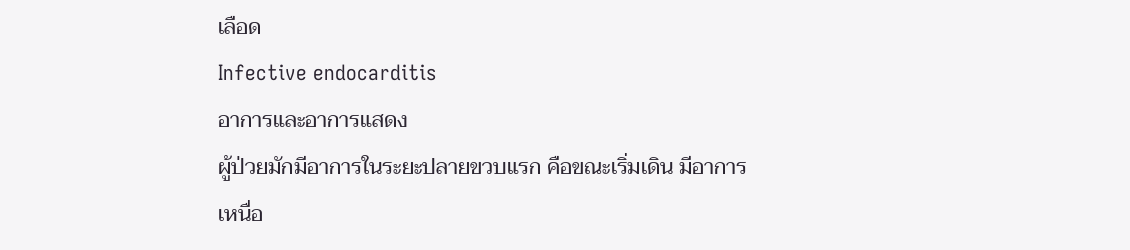เลือด
Infective endocarditis
อาการและอาการแสดง
ผู้ป่วยมักมีอาการในระยะปลายขวบแรก คือขณะเริ่มเดิน มีอาการ
เหนื่อ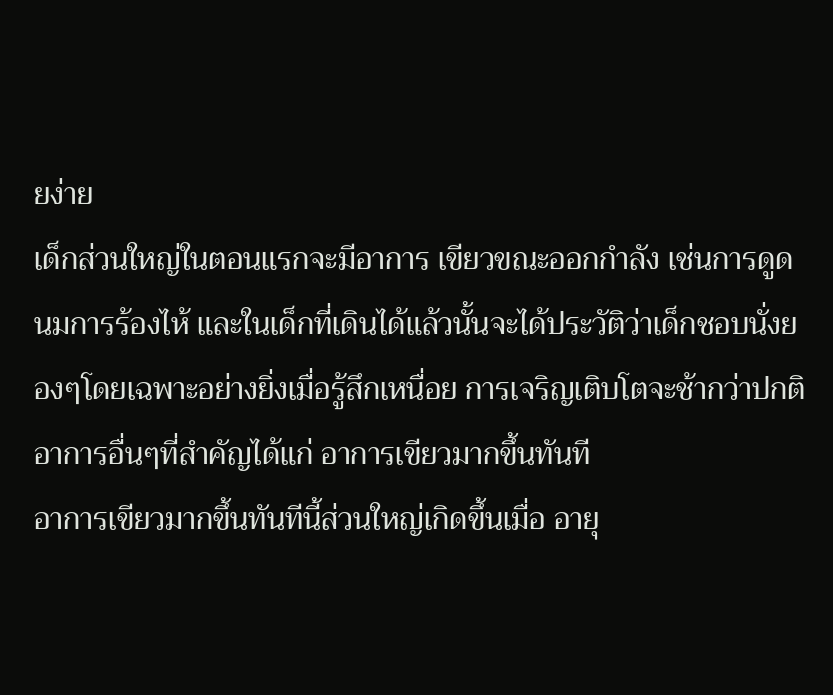ยง่าย
เด็กส่วนใหญ่ในตอนแรกจะมีอาการ เขียวขณะออกกำลัง เช่นการดูดนมการร้องไห้ และในเด็กที่เดินได้แล้วนั้นจะได้ประวัติว่าเด็กชอบนั่งยองๆโดยเฉพาะอย่างยิ่งเมื่อรู้สึกเหนื่อย การเจริญเติบโตจะช้ากว่าปกติ
อาการอื่นๆที่สำคัญได้แก่ อาการเขียวมากขึ้นทันที
อาการเขียวมากขึ้นทันทีนี้ส่วนใหญ่เกิดขึ้นเมื่อ อายุ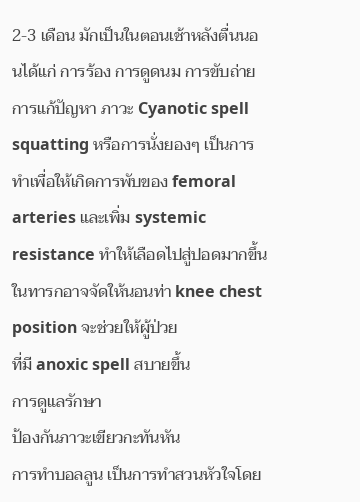2-3 เดือน มักเป็นในตอนเช้าหลังตื่นนอนได้แก่ การร้อง การดูดนม การขับถ่าย
การแก้ปัญหา ภาวะ Cyanotic spell
squatting หรือการนั่งยองๆ เป็นการทำเพื่อให้เกิดการพับของ femoral arteries และเพิ่ม systemic resistance ทำให้เลือดไปสู่ปอดมากขึ้น
ในทารกอาจจัดให้นอนท่า knee chest position จะช่วยให้ผู้ป่วย
ที่มี anoxic spell สบายขึ้น
การดูแลรักษา
ป้องกันภาวะเขียวกะทันหัน
การทำบอลลูน เป็นการทำสวนหัวใจโดย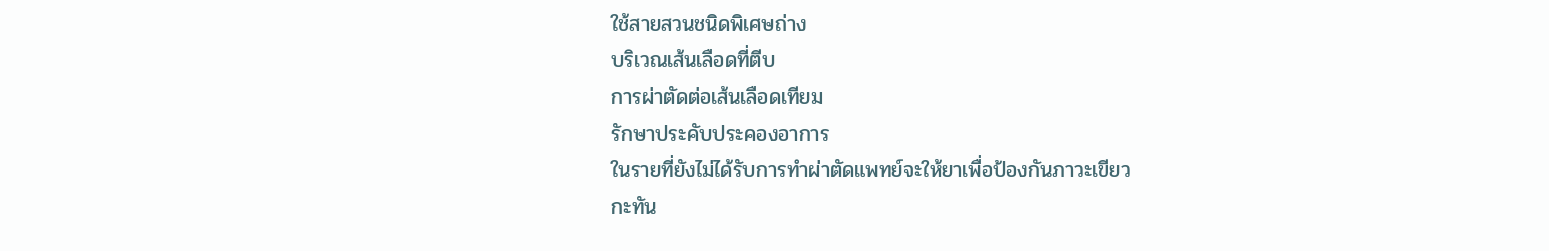ใช้สายสวนชนิดพิเศษถ่าง
บริเวณเส้นเลือดที่ตีบ
การผ่าตัดต่อเส้นเลือดเทียม
รักษาประคับประคองอาการ
ในรายที่ยังไม่ได้รับการทำผ่าตัดแพทย์จะให้ยาเพื่อป้องกันภาวะเขียว
กะทัน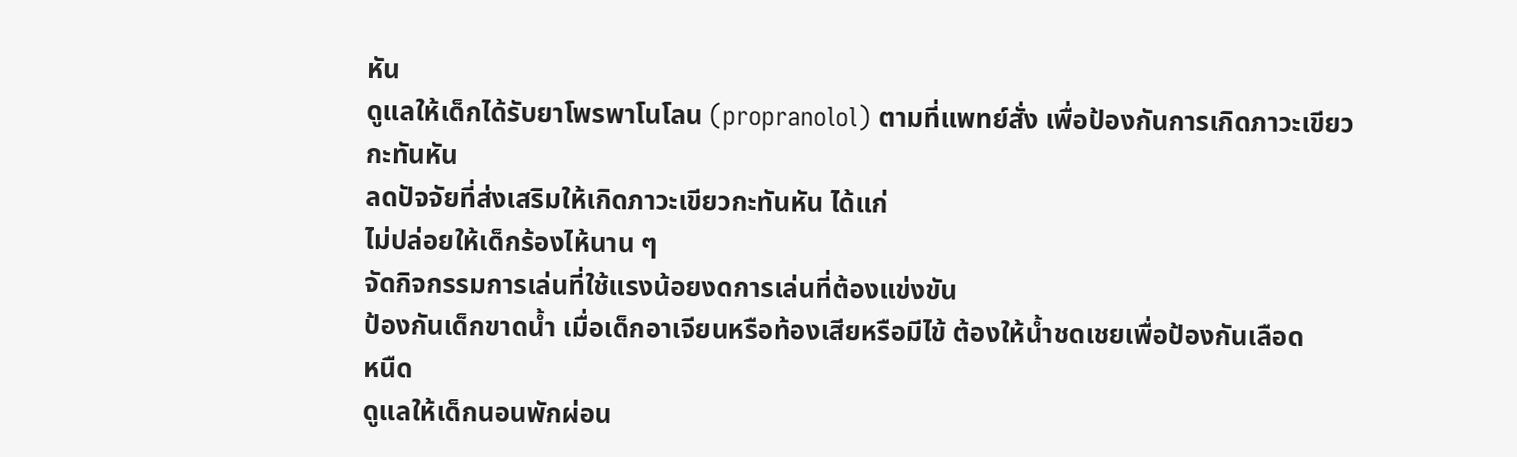หัน
ดูแลให้เด็กได้รับยาโพรพาโนโลน (propranolol) ตามที่แพทย์สั่ง เพื่อป้องกันการเกิดภาวะเขียวกะทันหัน
ลดปัจจัยที่ส่งเสริมให้เกิดภาวะเขียวกะทันหัน ได้แก่
ไม่ปล่อยให้เด็กร้องไห้นาน ๆ
จัดกิจกรรมการเล่นที่ใช้แรงน้อยงดการเล่นที่ต้องแข่งขัน
ป้องกันเด็กขาดน้ำ เมื่อเด็กอาเจียนหรือท้องเสียหรือมีไข้ ต้องให้น้ำชดเชยเพื่อป้องกันเลือด
หนืด
ดูแลให้เด็กนอนพักผ่อน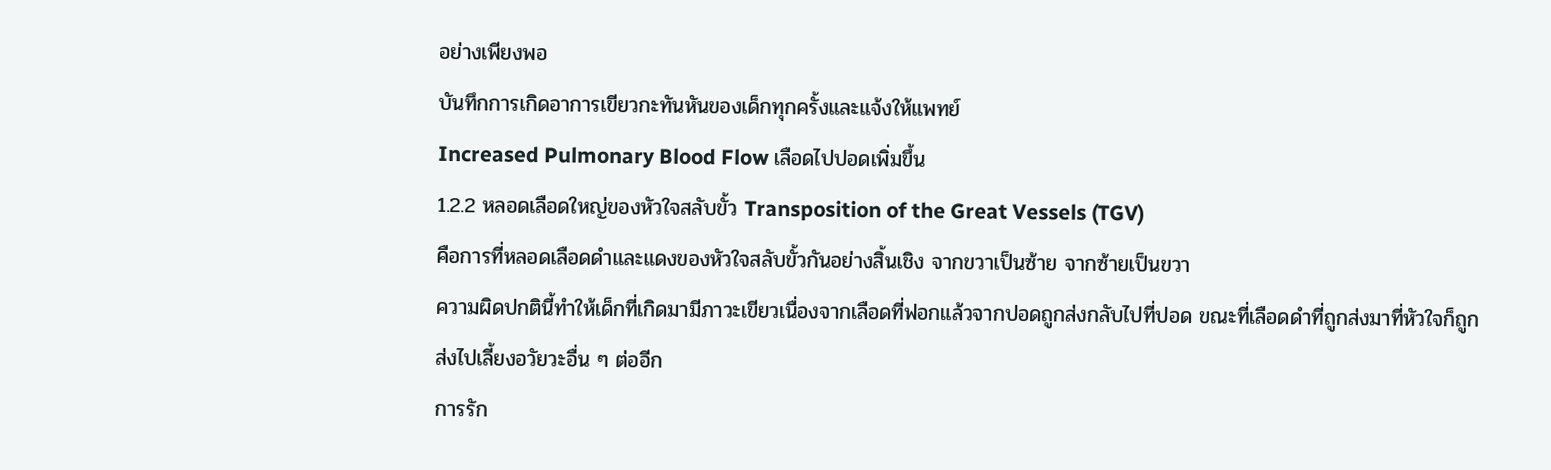อย่างเพียงพอ
บันทึกการเกิดอาการเขียวกะทันหันของเด็กทุกครั้งและแจ้งให้แพทย์
Increased Pulmonary Blood Flow เลือดไปปอดเพิ่มขึ้น
1.2.2 หลอดเลือดใหญ่ของหัวใจสลับขั้ว Transposition of the Great Vessels (TGV)
คือการที่หลอดเลือดดำและแดงของหัวใจสลับขั้วกันอย่างสิ้นเชิง จากขวาเป็นซ้าย จากซ้ายเป็นขวา
ความผิดปกตินี้ทำให้เด็กที่เกิดมามีภาวะเขียวเนื่องจากเลือดที่ฟอกแล้วจากปอดถูกส่งกลับไปที่ปอด ขณะที่เลือดดำที่ถูกส่งมาที่หัวใจก็ถูกส่งไปเลี้ยงอวัยวะอื่น ๆ ต่ออีก
การรัก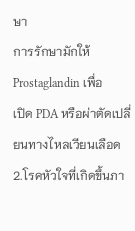ษา
การรักษามักให้ Prostaglandin เพื่อ
เปิด PDA หรือผ่าตัดเปลี่ยนทางไหลเวียนเลือด
2.โรคหัวใจที่เกิดขึ้นภา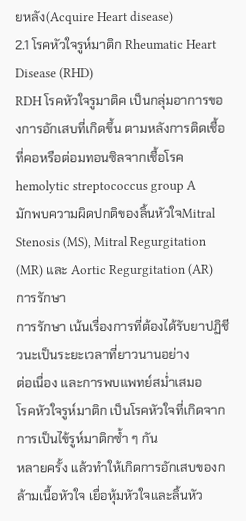ยหลัง(Acquire Heart disease)
2.1 โรคหัวใจรูห์มาติก Rheumatic Heart Disease (RHD)
RDH โรคหัวใจรูมาติค เป็นกลุ่มอาการของการอักเสบที่เกิดขึ้น ตามหลังการติดเชื้อที่คอหรือต่อมทอนซิลจากเชื้อโรค hemolytic streptococcus group A
มักพบความผิดปกติของลิ้นหัวใจMitral Stenosis (MS), Mitral Regurgitation (MR) และ Aortic Regurgitation (AR)
การรักษา
การรักษา เน้นเรื่องการที่ต้องได้รับยาปฏิชีวนะเป็นระยะเวลาที่ยาวนานอย่าง
ต่อเนื่อง และการพบแพทย์สม่ำเสมอ
โรคหัวใจรูห์มาติก เป็นโรคหัวใจที่เกิดจากการเป็นไข้รูห์มาติกซ้ำ ๆ กัน
หลายครั้ง แล้วทำให้เกิดการอักเสบของกล้ามเนื้อหัวใจ เยื่อหุ้มหัวใจและลิ้นหัว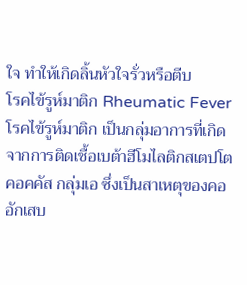ใจ ทำให้เกิดลิ้นหัวใจรั่วหรือตีบ
โรคไข้รูห์มาติก Rheumatic Fever
โรคไข้รูห์มาติก เป็นกลุ่มอาการที่เกิดจากการติดเชื้อเบต้าฮีโมไลติกสเตปโตคอคคัส กลุ่มเอ ซึ่งเป็นสาเหตุของคออักเสบ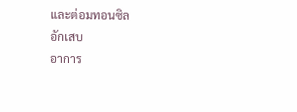และต่อมทอนซิล
อักเสบ
อาการ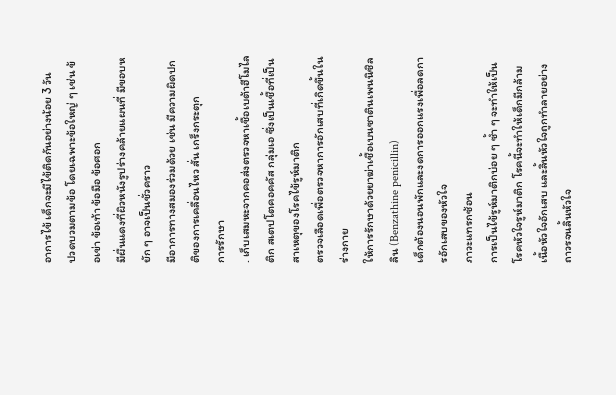อาการไข้ เด็กจะมีไข้ติดกันอย่างน้อย 3 วัน
ปวดบวมตามข้อ โดยเฉพาะข้อใหญ่ ๆ เช่น ข้อเข่า ข้อเท้า ข้อมือ ข้อศอก
มีผื่นแดงที่ผิวหนังรูปร่างคล้ายแผนที่ มีขอบหยัก ๆ อาจเป็นชั่วคราว
มีอาการทางสมองร่วมด้วย เช่น มีความผิดปกติของการเคลื่อนไหว สั่น เกร็งกระตุก
การรักษา
. เก็บเสมหะจากคอส่งตรวจหาเชื้อเบต้าฮีโมไลติก สเตปโตคอคคัส กลุ่มเอ ซึ่งเป็นเชื้อที่เป็น
สาเหตุของโรคไข้รูห์มาติก
ตรวจเลือดเพื่อตรวจหาการอักเสบที่เกิดขึ้นในร่างกาย
ให้การรักษาด้วยยาฆ่าเชื้อเบนซาตินเพนนิซิลลิน (Benzathine penicillin)
เด็กต้องนอนพักและงดการออกแรงเพื่อลดการอักเสบของหัวใจ
ภาวะแทรกซ้อน
การเป็นไข้รูห์มาติกบ่อย ๆ ซ้ำ ๆ จะทำให้เป็นโรคหัวใจรูห์มาติก โรคนี้จะทำให้เด็กมีกล้ามเนื้อหัวใจอักเสบ และลิ้นหัวใจถูกทำลายอย่างถาวรจนลิ้นหัวใจ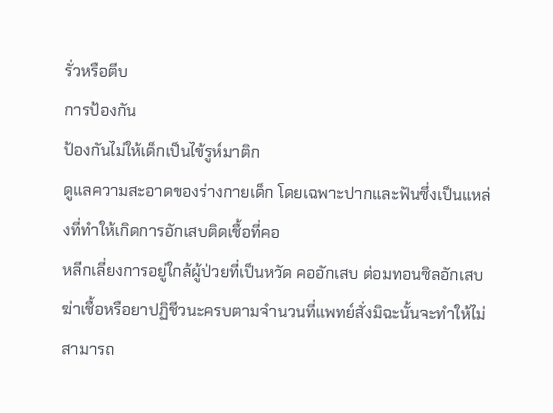รั่วหรือตีบ
การป้องกัน
ป้องกันไม่ให้เด็กเป็นไข้รูห์มาติก
ดูแลความสะอาดของร่างกายเด็ก โดยเฉพาะปากและฟันซึ่งเป็นแหล่งที่ทำให้เกิดการอักเสบติดเชื้อที่คอ
หลีกเลี่ยงการอยู่ใกล้ผู้ป่วยที่เป็นหวัด คออักเสบ ต่อมทอนซิลอักเสบ
ฆ่าเชื้อหรือยาปฏิชีวนะครบตามจำนวนที่แพทย์สั่งมิฉะนั้นจะทำให้ไม่สามารถ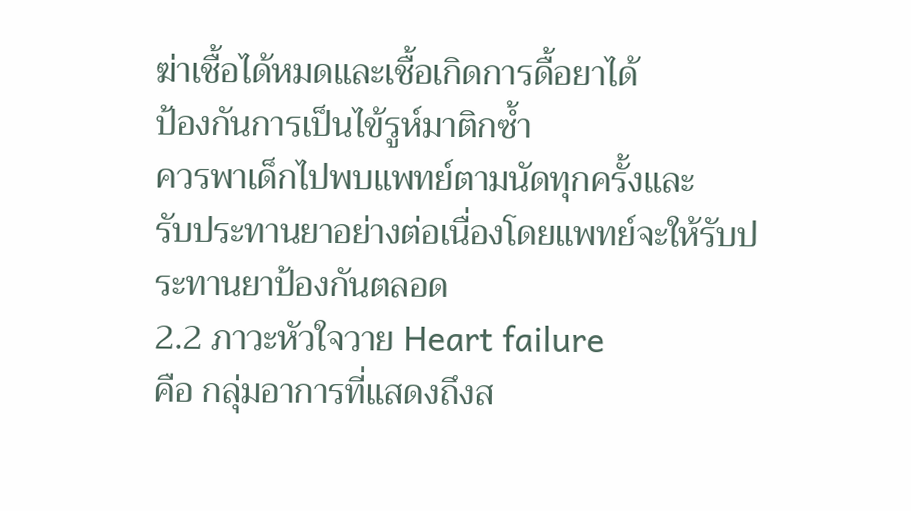ฆ่าเชื้อได้หมดและเชื้อเกิดการดื้อยาได้
ป้องกันการเป็นไข้รูห์มาติกซ้ำ
ควรพาเด็กไปพบแพทย์ตามนัดทุกครั้งและ
รับประทานยาอย่างต่อเนื่องโดยแพทย์จะให้รับประทานยาป้องกันตลอด
2.2 ภาวะหัวใจวาย Heart failure
คือ กลุ่มอาการที่แสดงถึงส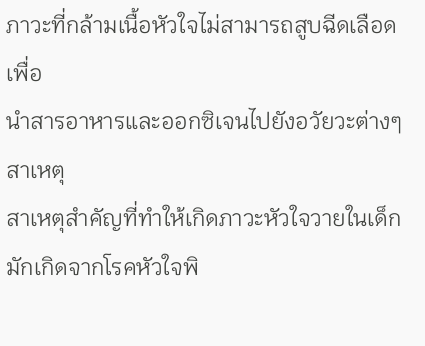ภาวะที่กล้ามเนื้อหัวใจไม่สามารถสูบฉีดเลือดเพื่อ
นำสารอาหารและออกซิเจนไปยังอวัยวะต่างๆ
สาเหตุ
สาเหตุสำคัญที่ทำให้เกิดภาวะหัวใจวายในเด็กมักเกิดจากโรคหัวใจพิ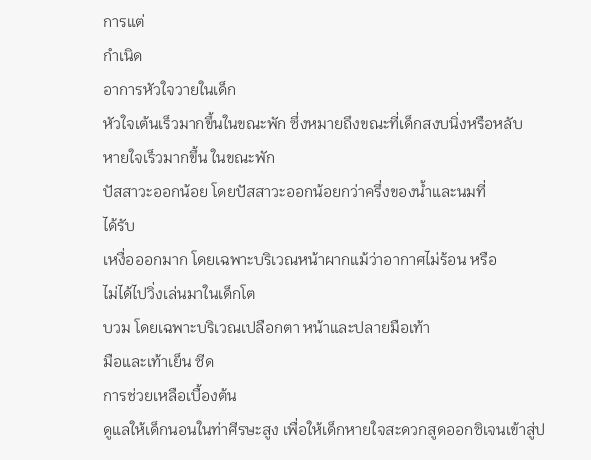การแต่
กำเนิด
อาการหัวใจวายในเด็ก
หัวใจเต้นเร็วมากขึ้นในขณะพัก ซึ่งหมายถึงขณะที่เด็กสงบนิ่งหรือหลับ
หายใจเร็วมากขึ้น ในขณะพัก
ปัสสาวะออกน้อย โดยปัสสาวะออกน้อยกว่าครึ่งของน้ำและนมที่
ได้รับ
เหงื่อออกมาก โดยเฉพาะบริเวณหน้าผากแม้ว่าอากาศไม่ร้อน หรือ
ไม่ได้ไปวิ่งเล่นมาในเด็กโต
บวม โดยเฉพาะบริเวณเปลือกตา หน้าและปลายมือเท้า
มือและเท้าเย็น ซีด
การช่วยเหลือเบื้องต้น
ดูแลให้เด็กนอนในท่าศีรษะสูง เพื่อให้เด็กหายใจสะดวกสูดออกซิเจนเข้าสู่ป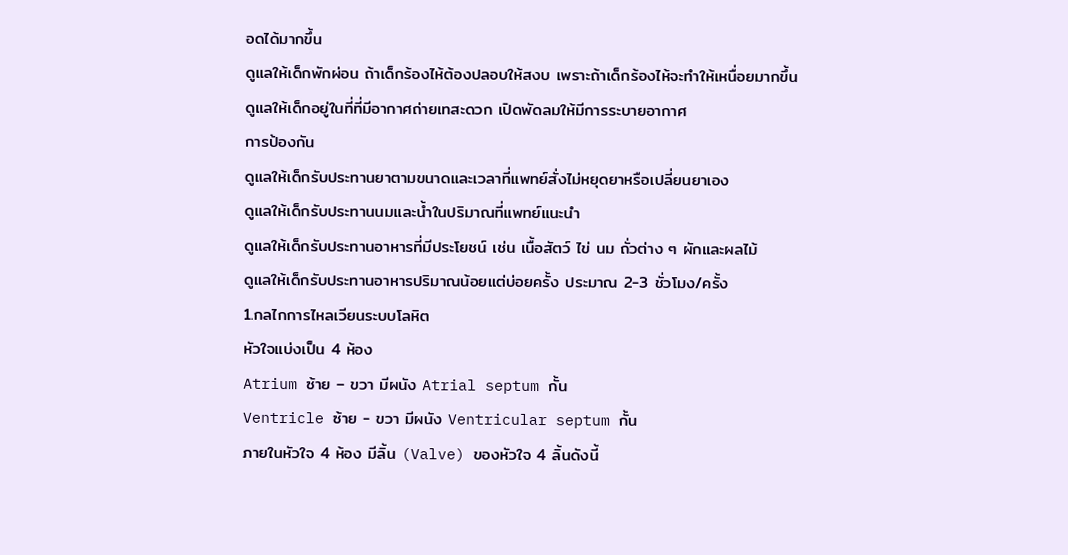อดได้มากขึ้น
ดูแลให้เด็กพักผ่อน ถ้าเด็กร้องไห้ต้องปลอบให้สงบ เพราะถ้าเด็กร้องไห้จะทำให้เหนื่อยมากขึ้น
ดูแลให้เด็กอยู่ในที่ที่มีอากาศถ่ายเทสะดวก เปิดพัดลมให้มีการระบายอากาศ
การป้องกัน
ดูแลให้เด็กรับประทานยาตามขนาดและเวลาที่แพทย์สั่งไม่หยุดยาหรือเปลี่ยนยาเอง
ดูแลให้เด็กรับประทานนมและน้ำในปริมาณที่แพทย์แนะนำ
ดูแลให้เด็กรับประทานอาหารที่มีประโยชน์ เช่น เนื้อสัตว์ ไข่ นม ถั่วต่าง ๆ ผักและผลไม้
ดูแลให้เด็กรับประทานอาหารปริมาณน้อยแต่บ่อยครั้ง ประมาณ 2-3 ชั่วโมง/ครั้ง
1.กลไกการไหลเวียนระบบโลหิต
หัวใจแบ่งเป็น 4 ห้อง
Atrium ซ้าย – ขวา มีผนัง Atrial septum กั้น
Ventricle ซ้าย - ขวา มีผนัง Ventricular septum กั้น
ภายในหัวใจ 4 ห้อง มีลิ้น (Valve) ของหัวใจ 4 ลิ้นดังนี้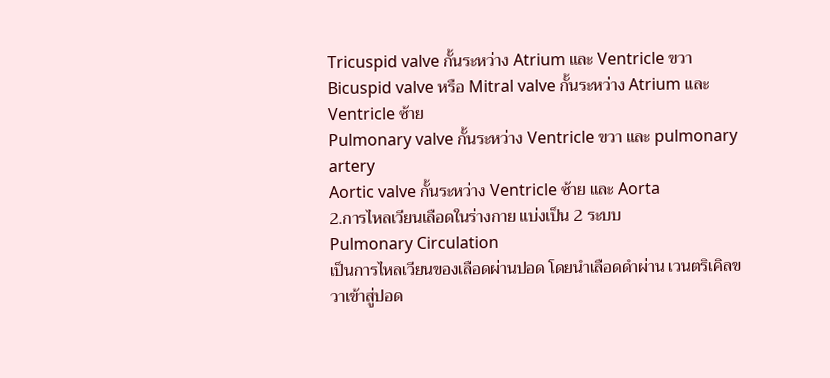Tricuspid valve กั้นระหว่าง Atrium และ Ventricle ขวา
Bicuspid valve หรือ Mitral valve กั้นระหว่าง Atrium และVentricle ซ้าย
Pulmonary valve กั้นระหว่าง Ventricle ขวา และ pulmonary artery
Aortic valve กั้นระหว่าง Ventricle ซ้าย และ Aorta
2.การไหลเวียนเลือดในร่างกาย แบ่งเป็น 2 ระบบ
Pulmonary Circulation
เป็นการไหลเวียนของเลือดผ่านปอด โดยนำเลือดดำผ่าน เวนตริเคิลขวาเข้าสู่ปอด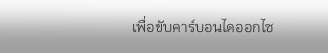เพื่อขับคาร์บอนไดออกไซ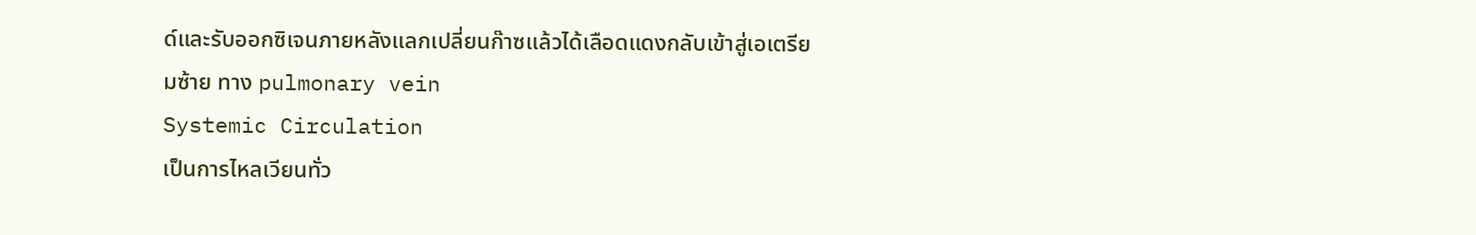ด์และรับออกซิเจนภายหลังแลกเปลี่ยนก๊าซแล้วได้เลือดแดงกลับเข้าสู่เอเตรียมซ้าย ทาง pulmonary vein
Systemic Circulation
เป็นการไหลเวียนทั่ว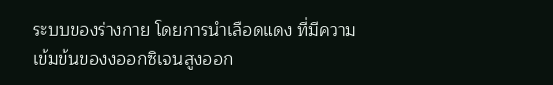ระบบของร่างกาย โดยการนำเลือดแดง ที่มีความเข้มข้นของงออกซิเจนสูงออก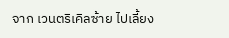จาก เวนตริเคิลซ้าย ไปเลี้ยง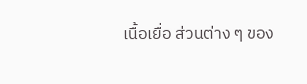เนื้อเยื่อ ส่วนต่าง ๆ ของ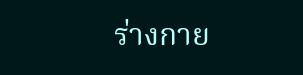ร่างกาย